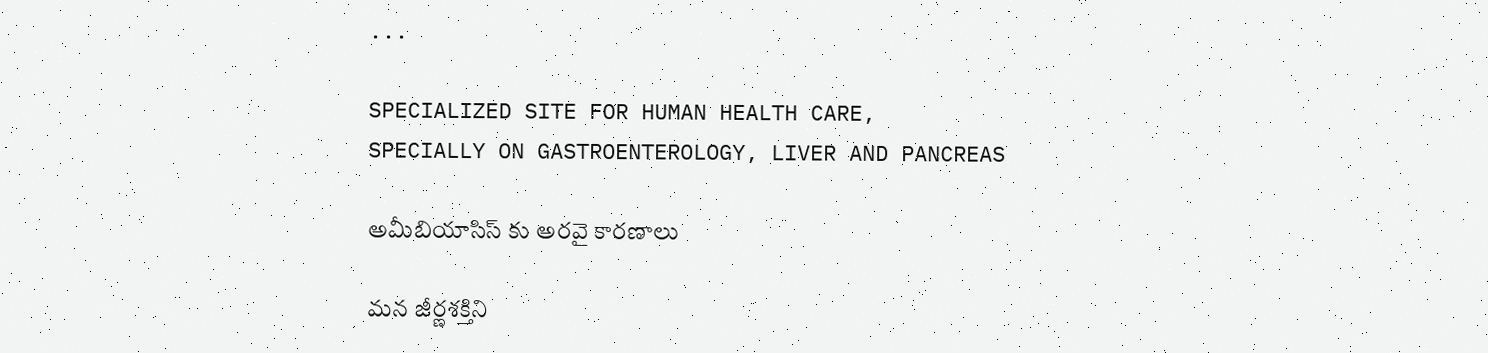...

SPECIALIZED SITE FOR HUMAN HEALTH CARE,
SPECIALLY ON GASTROENTEROLOGY, LIVER AND PANCREAS

అమీబియాసిస్ కు అరవై కారణాలు

మన జీర్ణశక్తిని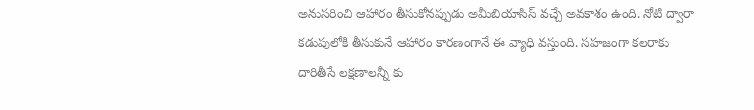అనుసరించి ఆహారం తీసుకోనప్పుడు అమీబియాసిస్ వచ్చే అవకాశం ఉంది. నోటి ద్వారా కడుపులోకి తీసుకునే ఆహారం కారణంగానే ఈ వ్యాధి వస్తుంది. సహజంగా కలరాకు దారితీసే లక్షణాలన్నీ కు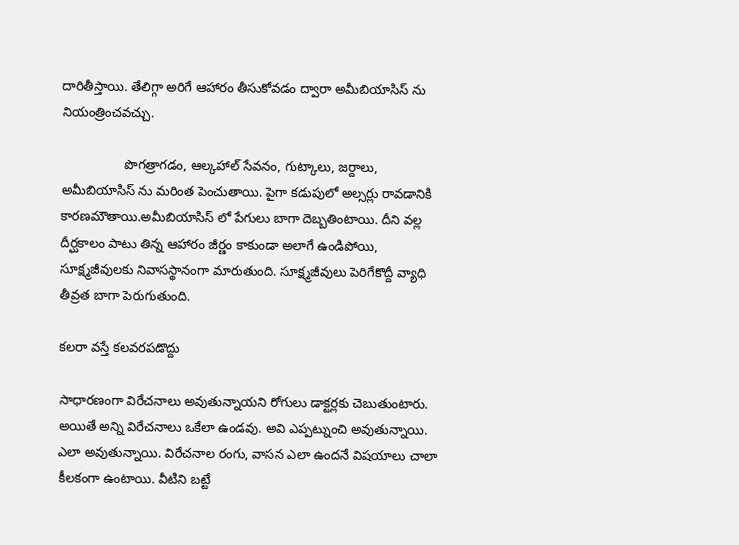దారితీస్తాయి. తేలిగ్గా అరిగే ఆహారం తీసుకోవడం ద్వారా అమీబియాసిస్ ను నియంత్రించవచ్చు.

                 పొగత్రాగడం, ఆల్కహాల్ సేవనం, గుట్కాలు, జర్దాలు, అమీబియాసిస్ ను మరింత పెంచుతాయి. పైగా కడుపులో అల్సర్లు రావడానికి కారణమౌతాయి.అమీబియాసిస్ లో పేగులు బాగా దెబ్బతింటాయి. దీని వల్ల దీర్ఘకాలం పాటు తిన్న ఆహారం జీర్ణం కాకుండా అలాగే ఉండిపోయి, సూక్ష్మజీవులకు నివాసస్థానంగా మారుతుంది. సూక్ష్మజీవులు పెరిగేకొద్దీ వ్యాధి తీవ్రత బాగా పెరుగుతుంది.

కలరా వస్తే కలవరపడొద్దు

సాధారణంగా విరేచనాలు అవుతున్నాయని రోగులు డాక్టర్లకు చెబుతుంటారు. అయితే అన్ని విరేచనాలు ఒకేలా ఉండవు. అవి ఎప్పట్నుంచి అవుతున్నాయి. ఎలా అవుతున్నాయి. విరేచనాల రంగు, వాసన ఎలా ఉందనే విషయాలు చాలా కీలకంగా ఉంటాయి. వీటిని బట్టే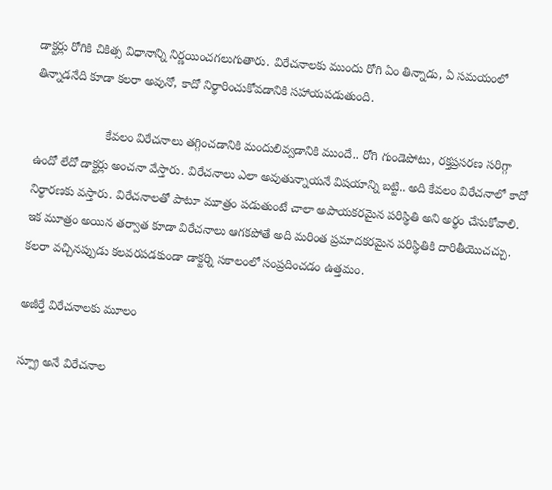డాక్టర్లు రోగికి చికిత్స విధానాన్ని నిర్ణయించగలుగుతారు. విరేచనాలకు ముందు రోగి ఏం తిన్నాడు, ఏ సమయంలో తిన్నాడనేది కూడా కలరా అవునో, కాదో నిర్థారించుకోవడానికి సహాయపడుతుంది.

                     కేవలం విరేచనాలు తగ్గించడానికి మందులివ్వడానికి ముందే.. రోగి గుండెపోటు, రక్తప్రసరణ సరిగ్గా ఉందో లేదో డాక్టర్లు అంచనా వేస్తారు. విరేచనాలు ఎలా అవుతున్నాయనే విషయాన్ని బట్టి.. అది కేవలం విరేచనాలో కాదో నిర్థారణకు వస్తారు. విరేచనాలతో పాటూ మూత్రం పడుతుంటే చాలా అపాయకరమైన పరిస్థితి అని అర్థం చేసుకోవాలి. ఇక మూత్రం అయిన తర్వాత కూడా విరేచనాలు ఆగకపోతే అది మరింత ప్రమాదకరమైన పరిస్థితికి దారితీయొచచ్చు. కలరా వచ్చినప్పుడు కలవరపడకుండా డాక్టర్ని సకాలంలో సంప్రదించడం ఉత్తమం.

అజీర్తే విరేచనాలకు మూలం

స్ప్రూ అనే విరేచనాల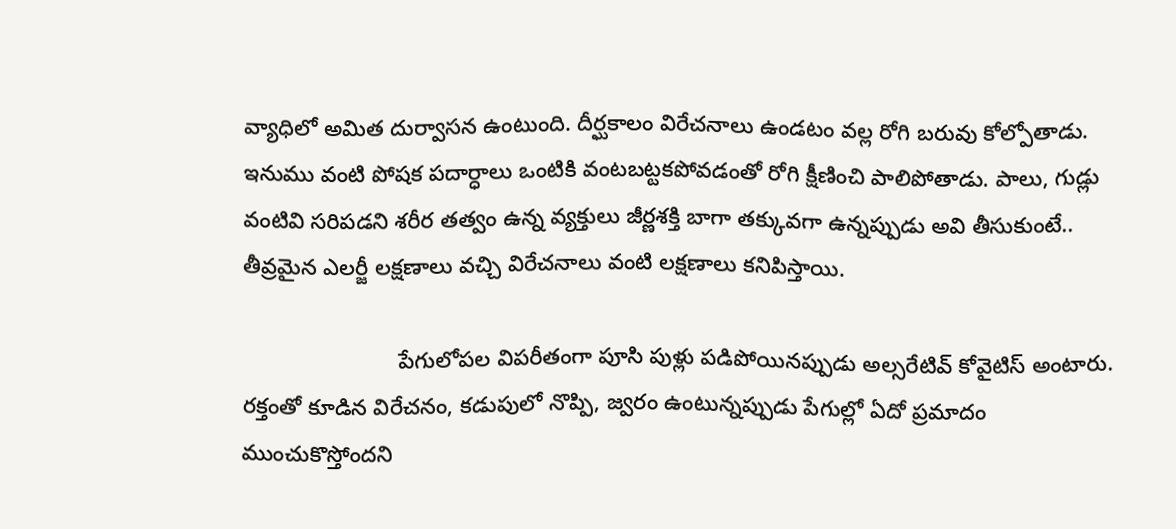వ్యాధిలో అమిత దుర్వాసన ఉంటుంది. దీర్ఘకాలం విరేచనాలు ఉండటం వల్ల రోగి బరువు కోల్పోతాడు. ఇనుము వంటి పోషక పదార్ధాలు ఒంటికి వంటబట్టకపోవడంతో రోగి క్షీణించి పాలిపోతాడు. పాలు, గుడ్లు వంటివి సరిపడని శరీర తత్వం ఉన్న వ్యక్తులు జీర్ణశక్తి బాగా తక్కువగా ఉన్నప్పుడు అవి తీసుకుంటే.. తీవ్రమైన ఎలర్జీ లక్షణాలు వచ్చి విరేచనాలు వంటి లక్షణాలు కనిపిస్తాయి.

                         పేగులోపల విపరీతంగా పూసి పుళ్లు పడిపోయినప్పుడు అల్సరేటివ్ కోవైటిస్ అంటారు. రక్తంతో కూడిన విరేచనం, కడుపులో నొప్పి, జ్వరం ఉంటున్నప్పుడు పేగుల్లో ఏదో ప్రమాదం ముంచుకొస్తోందని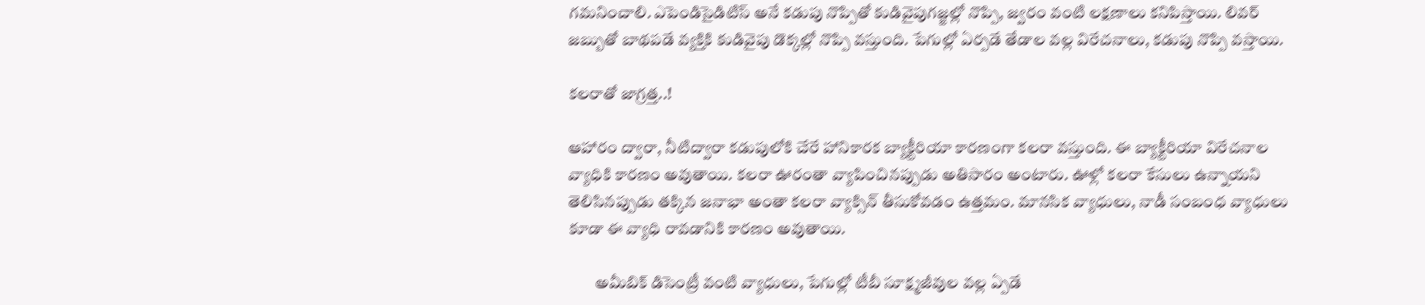గమనించాలి. ఎపెండిసైడిటిస్ అనే కడుపు నొప్పితో కుడివైపుగజ్జల్లో నొప్పి, జ్వరం వంటి లక్షణాలు కనిపిస్తాయి. లివర్ జబ్బుతో బాథపడే వ్యక్తికి కుడివైపు డొక్కల్లో నొప్పి వస్తుంది. పేగుల్లో ఏర్పడే తేడాల వల్ల విరేచనాలు, కడుపు నొప్పి వస్తాయి.

కలరాతో జాగ్రత్త..!

ఆహారం ద్వారా, నీటిద్వారా కడుపులోకి చేరే హానికారక బ్యాక్టీరియా కారణంగా కలరా వస్తుంది. ఈ బ్యాక్టీరియా విరేచనాల వ్యాధికి కారణం అవుతాయి. కలరా ఊరంతా వ్యాపించినప్పుడు అతిసారం అంటారు. ఊళ్లో కలరా కేసులు ఉన్నాయని తెలిసినప్పుడు తక్కిన జనాభా అంతా కలరా వ్యాక్సిన్ తీసుకోవడం ఉత్తమం. మానసిక వ్యాధులు, నాడీ సంబంధ వ్యాధులు కూడా ఈ వ్యాధి రావడానికి కారణం అవుతాయి.

        అమీబిక్ డిసెంట్రీ వంటి వ్యాధులు, పేగుల్లో టీబీ సూక్ష్మజీవుల వల్ల ఏ్పడే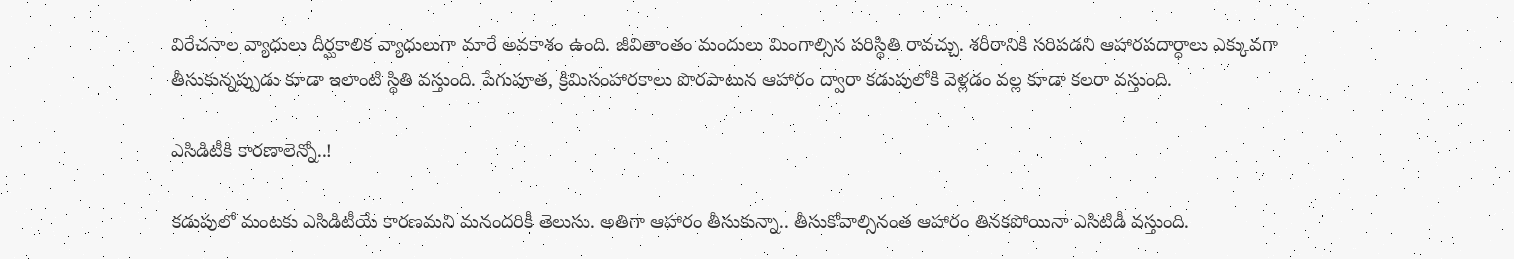విరేచనాల వ్యాధులు దీర్ఘకాలిక వ్యాధులుగా మారే అవకాశం ఉంది. జీవితాంతం మందులు మింగాల్సిన పరిస్థితి రావచ్చు. శరీరానికి సరిపడని ఆహారపదార్ధాలు ఎక్కువగా తీసుకున్నప్పుడు కూడా ఇలాంటి స్థితి వస్తుంది. పేగుపూత, క్రిమిసంహారకాలు పొరపాటున ఆహారం ద్వారా కడుపులోకి వెళ్లడం వల్ల కూడా కలరా వస్తుంది.

ఎసిడిటీకి కారణాలెన్నో..!

కడుపులో మంటకు ఎసిడిటీయే కారణమని మనందరికీ తెలుసు. అతిగా ఆహారం తీసుకున్నా.. తీసుకోవాల్సినంత ఆహారం తినకపోయినా ఎసిటిడీ వస్తుంది.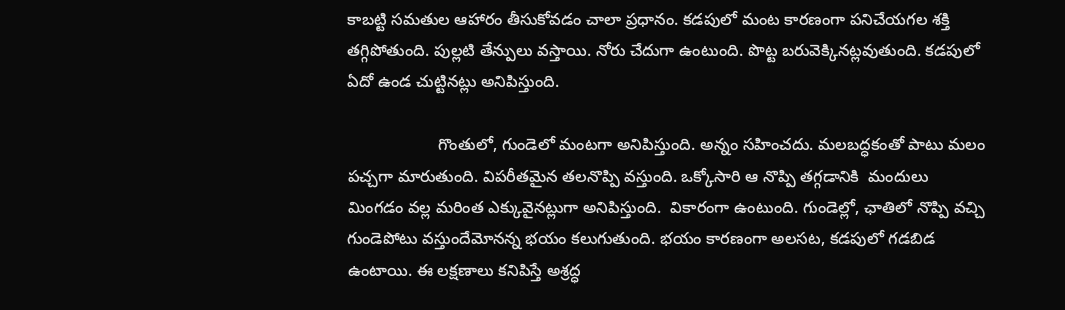కాబట్టి సమతుల ఆహారం తీసుకోవడం చాలా ప్రధానం. కడపులో మంట కారణంగా పనిచేయగల శక్తి తగ్గిపోతుంది. పుల్లటి తేన్పులు వస్తాయి. నోరు చేదుగా ఉంటుంది. పొట్ట బరువెక్కినట్లవుతుంది. కడపులో ఏదో ఉండ చుట్టినట్లు అనిపిస్తుంది.

                    గొంతులో, గుండెలో మంటగా అనిపిస్తుంది. అన్నం సహించదు. మలబద్ధకంతో పాటు మలం పచ్చగా మారుతుంది. విపరీతమైన తలనొప్పి వస్తుంది. ఒక్కోసారి ఆ నొప్పి తగ్గడానికి  మందులు  మింగడం వల్ల మరింత ఎక్కువైనట్లుగా అనిపిస్తుంది.  వికారంగా ఉంటుంది. గుండెల్లో, ఛాతిలో నొప్పి వచ్చి గుండెపోటు వస్తుందేమోనన్న భయం కలుగుతుంది. భయం కారణంగా అలసట, కడపులో గడబిడ ఉంటాయి. ఈ లక్షణాలు కనిపిస్తే అశ్రద్ధ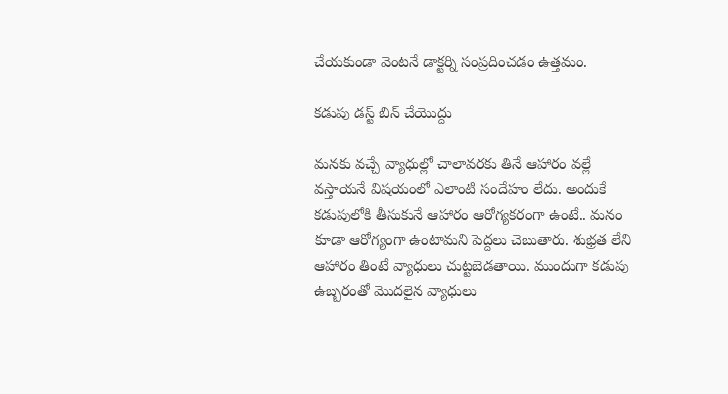చేయకుండా వెంటనే డాక్టర్ని సంప్రదించడం ఉత్తమం.

కడుపు డస్ట్ బిన్ చేయొద్దు

మనకు వచ్చే వ్యాధుల్లో చాలావరకు తినే ఆహారం వల్లే వస్తాయనే విషయంలో ఎలాంటి సందేహం లేదు. అందుకే కడుపులోకి తీసుకునే ఆహారం ఆరోగ్యకరంగా ఉంటే.. మనం కూడా ఆరోగ్యంగా ఉంటామని పెద్దలు చెబుతారు. శుభ్రత లేని ఆహారం తింటే వ్యాధులు చుట్టబెడతాయి. ముందుగా కడుపు ఉబ్బరంతో మొదలైన వ్యాధులు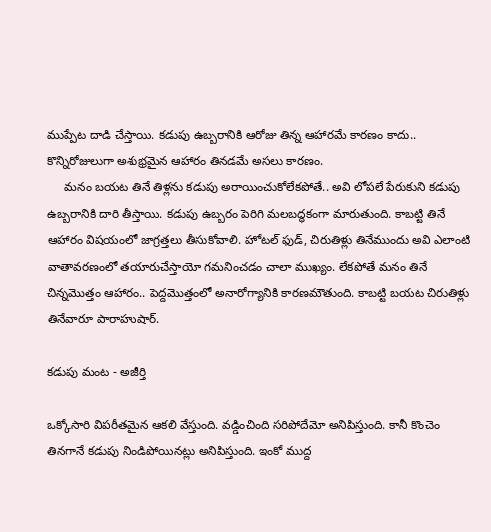ముప్పేట దాడి చేస్తాయి. కడుపు ఉబ్బరానికి ఆరోజు తిన్న ఆహారమే కారణం కాదు.. కొన్నిరోజులుగా అశుభ్రమైన ఆహారం తినడమే అసలు కారణం.
     మనం బయట తినే తిళ్లను కడుపు అరాయించుకోలేకపోతే.. అవి లోపలే పేరుకుని కడుపు ఉబ్బరానికి దారి తీస్తాయి. కడుపు ఉబ్బరం పెరిగి మలబద్ధకంగా మారుతుంది. కాబట్టి తినే ఆహారం విషయంలో జాగ్రత్తలు తీసుకోవాలి. హోటల్ ఫుడ్, చిరుతిళ్లు తినేముందు అవి ఎలాంటి వాతావరణంలో తయారుచేస్తాయో గమనించడం చాలా ముఖ్యం. లేకపోతే మనం తినే చిన్నమొత్తం ఆహారం.. పెద్దమొత్తంలో అనారోగ్యానికి కారణమౌతుంది. కాబట్టి బయట చిరుతిళ్లు తినేవారూ పారాహుషార్.

కడుపు మంట - అజీర్తి

ఒక్కోసారి విపరీతమైన ఆకలి వేస్తుంది. వడ్డించింది సరిపోదేమో అనిపిస్తుంది. కానీ కొంచెం తినగానే కడుపు నిండిపోయినట్లు అనిపిస్తుంది. ఇంకో ముద్ద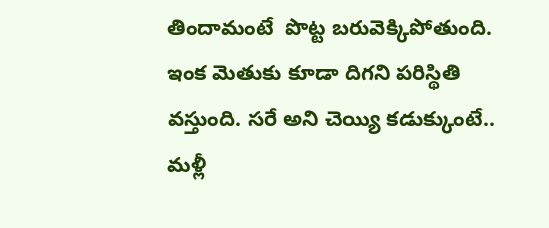తిందామంటే  పొట్ట బరువెక్కిపోతుంది. ఇంక మెతుకు కూడా దిగని పరిస్థితి వస్తుంది. సరే అని చెయ్యి కడుక్కుంటే.. మళ్లీ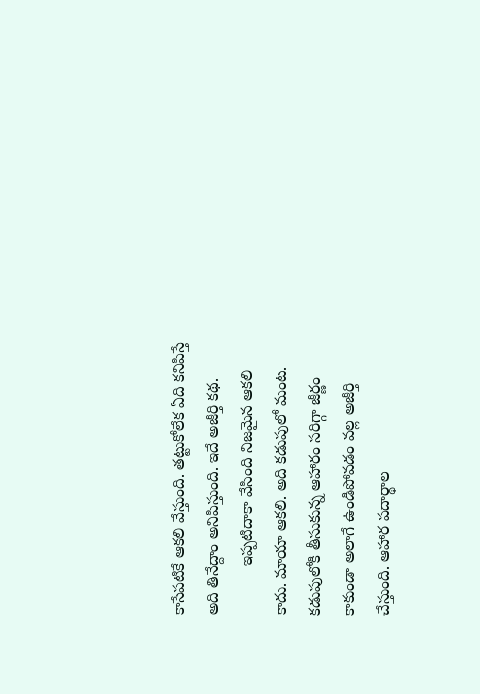కాసేపటికే ఆకలి వేస్తుంది. తట్టుకోలేక ఏది కనిపిస్తే అది తినేద్దాం అనిపిస్తుంది. ఇదే అజీర్తి కథ.
           ఇప్పటిదాకా వేసింది నిజమైన ఆకలి కాదు. మాయా ఆకలి. అది కడుపులో మంట. కడుపులోకి తీసుకున్న ఆహారం సరిగ్గా జీర్ణం కాకుండా అలాగే ఉండిపోవడం వల్ల అజీర్తి చేస్తుంది. ఆహార పదార్థాల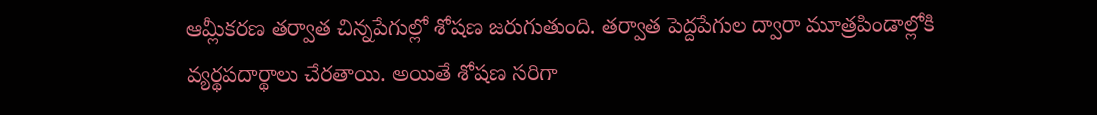ఆమ్లీకరణ తర్వాత చిన్నపేగుల్లో శోషణ జరుగుతుంది. తర్వాత పెద్దపేగుల ద్వారా మూత్రపిండాల్లోకి వ్యర్థపదార్థాలు చేరతాయి. అయితే శోషణ సరిగా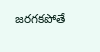జరగకపోతే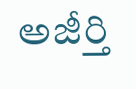అజీర్తి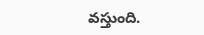వస్తుంది.